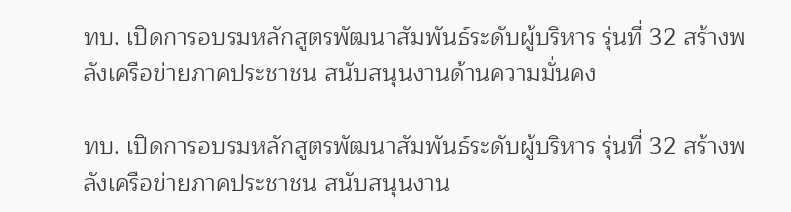ทบ. เปิดการอบรมหลักสูตรพัฒนาสัมพันธ์ระดับผู้บริหาร รุ่นที่ 32 สร้างพลังเครือข่ายภาคประชาชน สนับสนุนงานด้านความมั่นคง

ทบ. เปิดการอบรมหลักสูตรพัฒนาสัมพันธ์ระดับผู้บริหาร รุ่นที่ 32 สร้างพลังเครือข่ายภาคประชาชน สนับสนุนงาน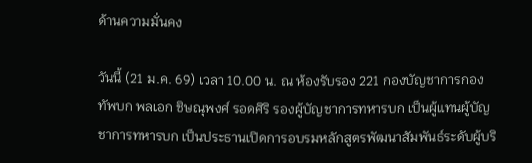ด้านความมั่นคง

วันนี้ (21 ม.ค. 69) เวลา 10.00 น. ณ ห้องรับรอง 221 กองบัญชาการกองทัพบก พลเอก ชิษณุพงศ์ รอดศิริ รองผู้บัญชาการทหารบก เป็นผู้แทนผู้บัญชาการทหารบก เป็นประธานเปิดการอบรมหลักสูตรพัฒนาสัมพันธ์ระดับผู้บริ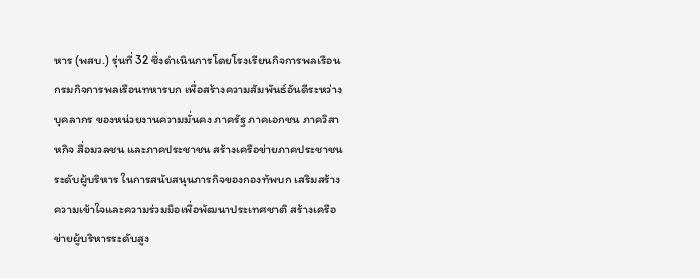หาร (พสบ.) รุ่นที่ 32 ซึ่งดำเนินการโดยโรงเรียนกิจการพลเรือน กรมกิจการพลเรือนทหารบก เพื่อสร้างความสัมพันธ์อันดีระหว่างบุคลากร ของหน่วยงานความมั่นคง ภาครัฐ ภาคเอกชน ภาควิสาหกิจ สื่อมวลชน และภาคประชาชน สร้างเครือข่ายภาคประชาชนระดับผู้บริหาร ในการสนับสนุนภารกิจของกองทัพบก เสริมสร้างความเข้าใจและความร่วมมือเพื่อพัฒนาประเทศชาติ สร้างเครือข่ายผู้บริหารระดับสูง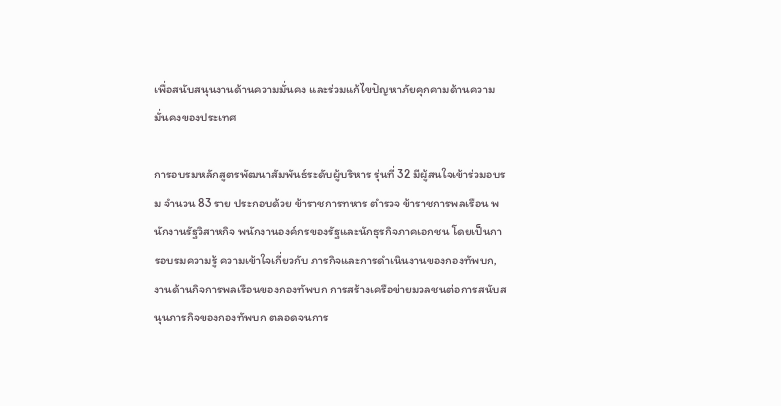เพื่อสนับสนุนงานด้านความมั่นคง และร่วมแก้ไขปัญหาภัยคุกคามด้านความมั่นคงของประเทศ

การอบรมหลักสูตรพัฒนาสัมพันธ์ระดับผู้บริหาร รุ่นที่ 32 มีผู้สนใจเข้าร่วมอบรม จำนวน 83 ราย ประกอบด้วย ข้าราชการทหาร ตำรวจ ข้าราชการพลเรือน พนักงานรัฐวิสาหกิจ พนักงานองค์กรของรัฐและนักธุรกิจภาคเอกชน โดยเป็นการอบรมความรู้ ความเข้าใจเกี่ยวกับ ภารกิจและการดำเนินงานของกองทัพบก, งานด้านกิจการพลเรือนของกองทัพบก การสร้างเครือข่ายมวลชนต่อการสนับสนุนภารกิจของกองทัพบก ตลอดจนการ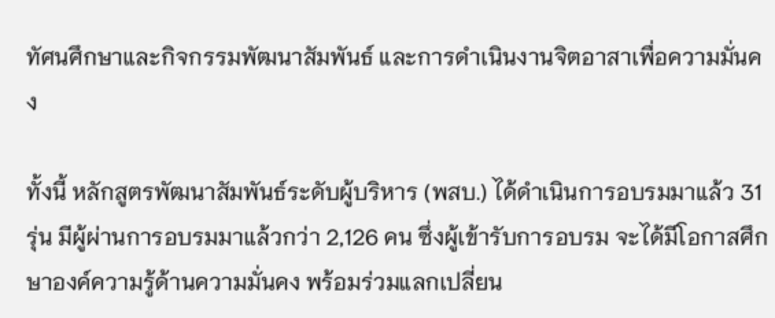ทัศนศึกษาและกิจกรรมพัฒนาสัมพันธ์ และการดำเนินงานจิตอาสาเพื่อความมั่นคง

ทั้งนี้ หลักสูตรพัฒนาสัมพันธ์ระดับผู้บริหาร (พสบ.) ได้ดำเนินการอบรมมาแล้ว 31 รุ่น มีผู้ผ่านการอบรมมาแล้วกว่า 2,126 คน ซึ่งผู้เข้ารับการอบรม จะได้มีโอกาสศึกษาองค์ความรู้ด้านความมั่นคง พร้อมร่วมแลกเปลี่ยน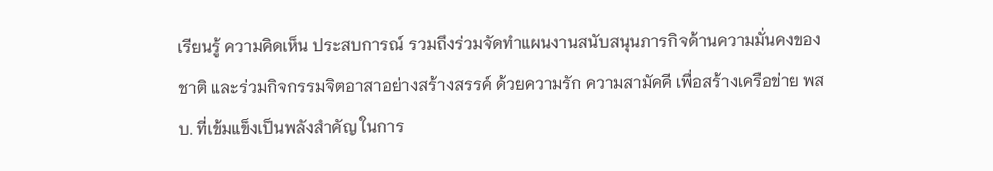เรียนรู้ ความคิดเห็น ประสบการณ์ รวมถึงร่วมจัดทำแผนงานสนับสนุนภารกิจด้านความมั่นคงของชาติ และร่วมกิจกรรมจิตอาสาอย่างสร้างสรรค์ ด้วยความรัก ความสามัคคี เพื่อสร้างเครือข่าย พสบ. ที่เข้มแข็งเป็นพลังสำคัญ ในการ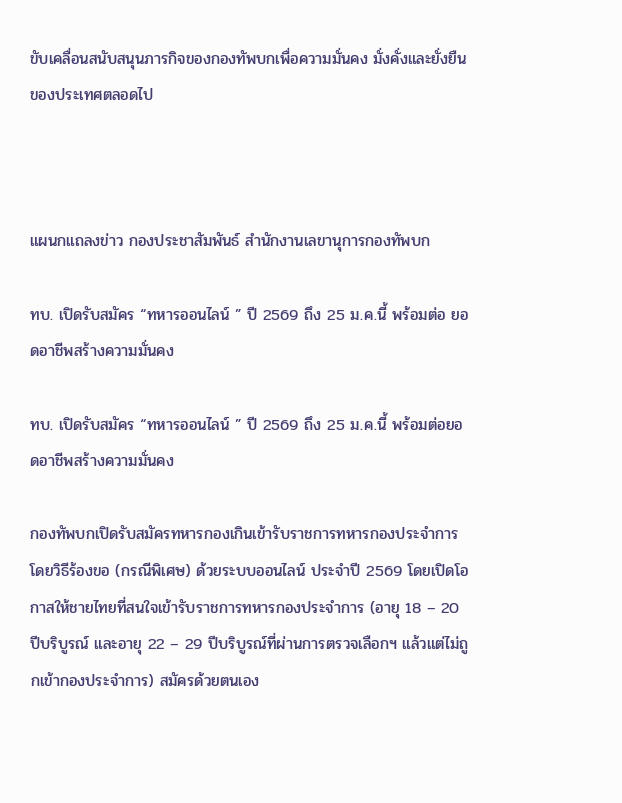ขับเคลื่อนสนับสนุนภารกิจของกองทัพบกเพื่อความมั่นคง มั่งคั่งและยั่งยืนของประเทศตลอดไป



แผนกแถลงข่าว กองประชาสัมพันธ์ สำนักงานเลขานุการกองทัพบก

ทบ. เปิดรับสมัคร “ทหารออนไลน์ ” ปี 2569 ถึง 25 ม.ค.นี้ พร้อมต่อ ยอดอาชีพสร้างความมั่นคง

ทบ. เปิดรับสมัคร “ทหารออนไลน์ ” ปี 2569 ถึง 25 ม.ค.นี้ พร้อมต่อยอดอาชีพสร้างความมั่นคง

กองทัพบกเปิดรับสมัครทหารกองเกินเข้ารับราชการทหารกองประจำการ โดยวิธีร้องขอ (กรณีพิเศษ) ด้วยระบบออนไลน์ ประจำปี 2569 โดยเปิดโอกาสให้ชายไทยที่สนใจเข้ารับราชการทหารกองประจำการ (อายุ 18 – 20 ปีบริบูรณ์ และอายุ 22 – 29 ปีบริบูรณ์ที่ผ่านการตรวจเลือกฯ แล้วแต่ไม่ถูกเข้ากองประจำการ) สมัครด้วยตนเอง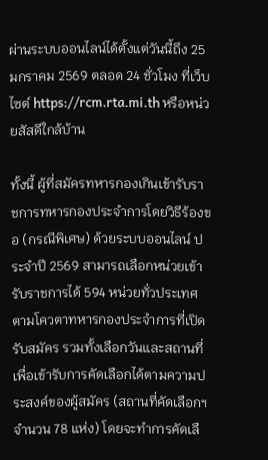ผ่านระบบออนไลน์ได้ตั้งแต่วันนี้ถึง 25 มกราคม 2569 ตลอด 24 ชั่วโมง ที่เว็บไซต์ https://rcm.rta.mi.th หรือหน่วยสัสดีใกล้บ้าน

ทั้งนี้ ผู้ที่สมัครทหารกองเกินเข้ารับราชการทหารกองประจำการโดยวิธีร้องขอ (กรณีพิเศษ) ด้วยระบบออนไลน์ ประจำปี 2569 สามารถเลือกหน่วยเข้ารับราชการได้ 594 หน่วยทั่วประเทศ ตามโควตาทหารกองประจำการที่เปิดรับสมัคร รวมทั้งเลือกวันและสถานที่เพื่อเข้ารับการคัดเลือกได้ตามความประสงค์ของผู้สมัคร (สถานที่คัดเลือกฯ จำนวน 78 แห่ง) โดยจะทำการคัดเลื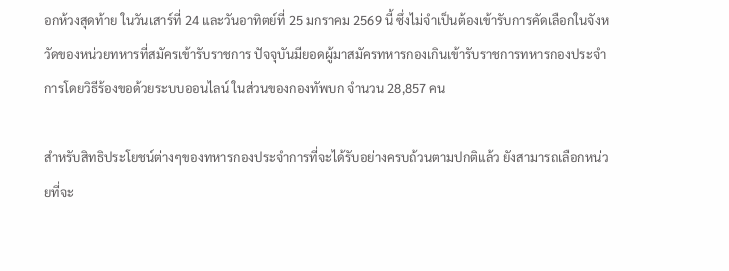อกห้วงสุดท้าย ในวันเสาร์ที่ 24 และวันอาทิตย์ที่ 25 มกราคม 2569 นี้ ซึ่งไม่จำเป็นต้องเข้ารับการคัดเลือกในจังหวัดของหน่วยทหารที่สมัครเข้ารับราชการ ปัจจุบันมียอดผู้มาสมัครทหารกองเกินเข้ารับราชการทหารกองประจำการโดยวิธีร้องขอด้วยระบบออนไลน์ ในส่วนของกองทัพบก จำนวน 28,857 คน

สำหรับสิทธิประโยชน์ต่างๆของทหารกองประจำการที่จะได้รับอย่างครบถ้วนตามปกติแล้ว ยังสามารถเลือกหน่วยที่จะ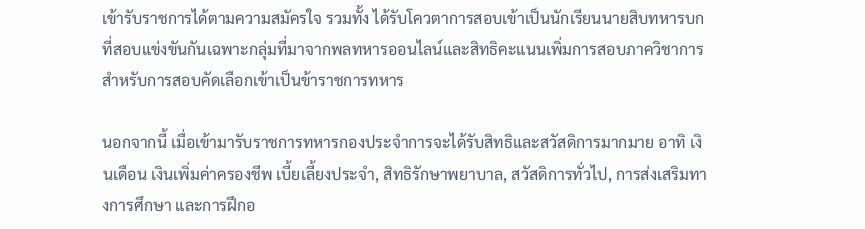เข้ารับราชการได้ตามความสมัครใจ รวมทั้ง ได้รับโควตาการสอบเข้าเป็นนักเรียนนายสิบทหารบกที่สอบแข่งขันกันเฉพาะกลุ่มที่มาจากพลทหารออนไลน์และสิทธิคะแนนเพิ่มการสอบภาควิชาการสำหรับการสอบคัดเลือกเข้าเป็นข้าราชการทหาร

นอกจากนี้ เมื่อเข้ามารับราชการทหารกองประจำการจะได้รับสิทธิและสวัสดิการมากมาย อาทิ เงินเดือน เงินเพิ่มค่าครองชีพ เบี้ยเลี้ยงประจำ, สิทธิรักษาพยาบาล, สวัสดิการทั่วไป, การส่งเสริมทางการศึกษา และการฝึกอ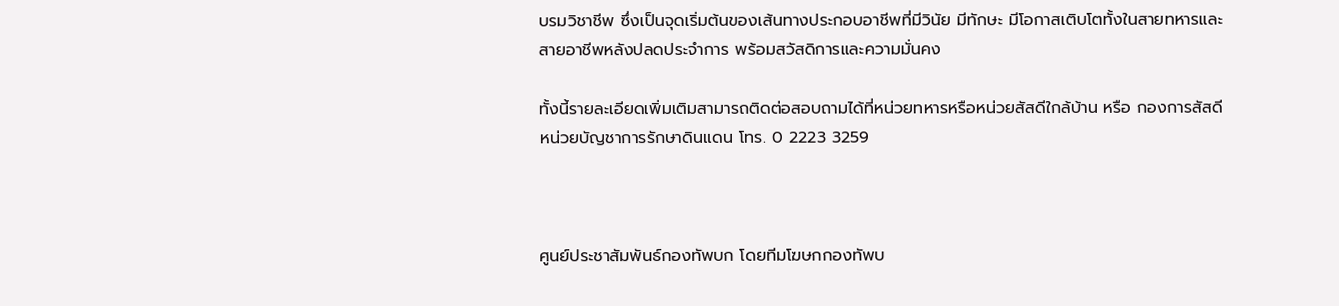บรมวิชาชีพ ซึ่งเป็นจุดเริ่มต้นของเส้นทางประกอบอาชีพที่มีวินัย มีทักษะ มีโอกาสเติบโตทั้งในสายทหารและสายอาชีพหลังปลดประจำการ พร้อมสวัสดิการและความมั่นคง

ทั้งนี้รายละเอียดเพิ่มเติมสามารถติดต่อสอบถามได้ที่หน่วยทหารหรือหน่วยสัสดีใกล้บ้าน หรือ กองการสัสดี หน่วยบัญชาการรักษาดินแดน โทร. 0 2223 3259



ศูนย์ประชาสัมพันธ์กองทัพบก โดยทีมโฆษกกองทัพบ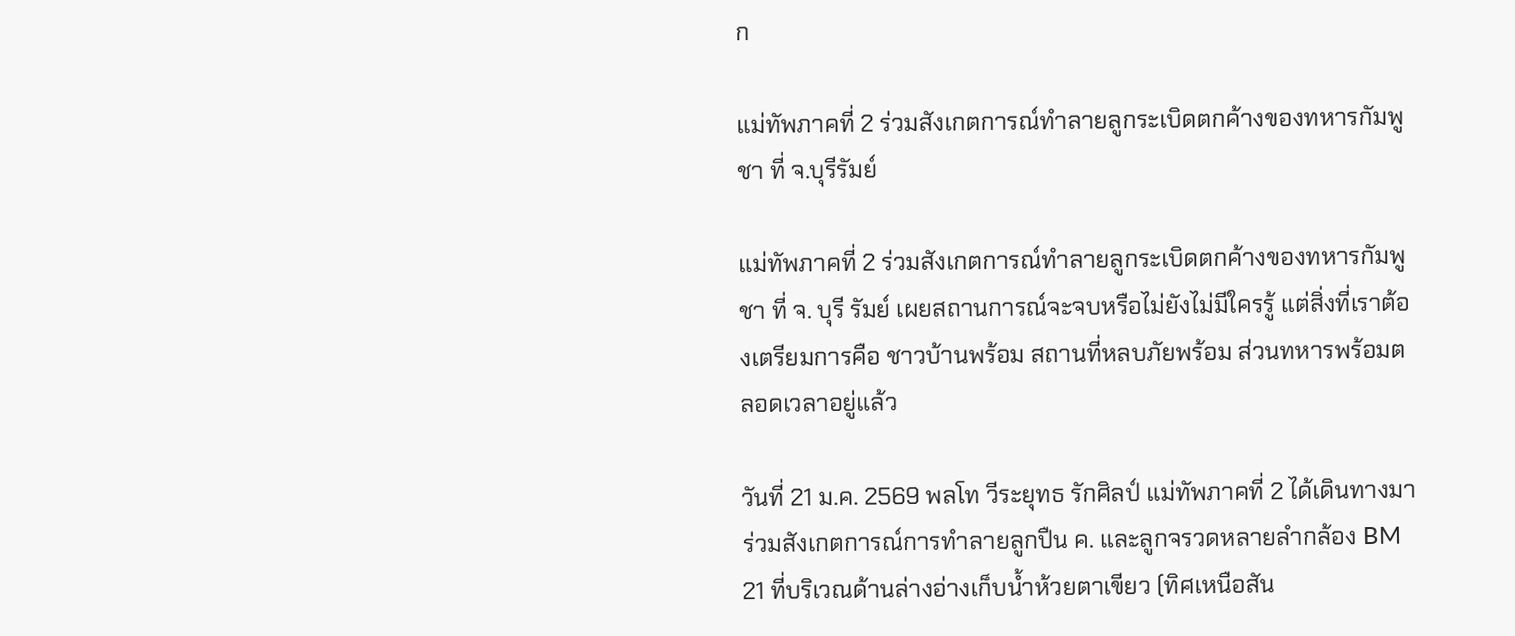ก

แม่ทัพภาคที่ 2 ร่วมสังเกตการณ์ทำลายลูกระเบิดตกค้างของทหารกัมพูชา ที่ จ.บุรีรัมย์

แม่ทัพภาคที่ 2 ร่วมสังเกตการณ์ทำลายลูกระเบิดตกค้างของทหารกัมพูชา ที่ จ. บุรี รัมย์ เผยสถานการณ์จะจบหรือไม่ยังไม่มีใครรู้ แต่สิ่งที่เราต้องเตรียมการคือ ชาวบ้านพร้อม สถานที่หลบภัยพร้อม ส่วนทหารพร้อมตลอดเวลาอยู่แล้ว

วันที่ 21 ม.ค. 2569 พลโท วีระยุทธ รักศิลป์ แม่ทัพภาคที่ 2 ได้เดินทางมาร่วมสังเกตการณ์การทำลายลูกปืน ค. และลูกจรวดหลายลำกล้อง BM 21 ที่บริเวณด้านล่างอ่างเก็บน้ำห้วยตาเขียว (ทิศเหนือสัน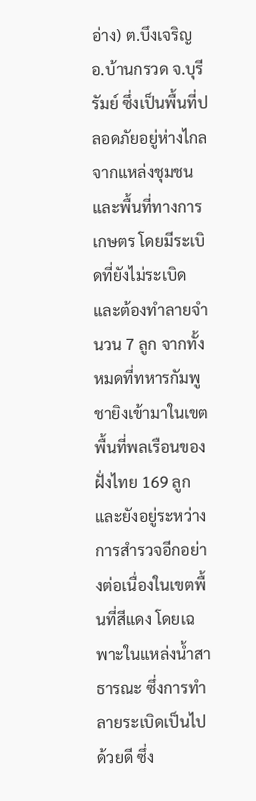อ่าง) ต.บึงเจริญ อ.บ้านกรวด จ.บุรีรัมย์ ซึ่งเป็นพื้นที่ปลอดภัยอยู่ห่างไกลจากแหล่งชุมชนและพื้นที่ทางการเกษตร โดยมีระเบิดที่ยังไม่ระเบิดและต้องทำลายจำนวน 7 ลูก จากทั้งหมดที่ทหารกัมพูชายิงเข้ามาในเขตพื้นที่พลเรือนของฝั่งไทย 169 ลูก และยังอยู่ระหว่างการสำรวจอีกอย่างต่อเนื่องในเขตพื้นที่สีแดง โดยเฉพาะในแหล่งน้ำสาธารณะ ซึ่งการทำลายระเบิดเป็นไปด้วยดี ซึ่ง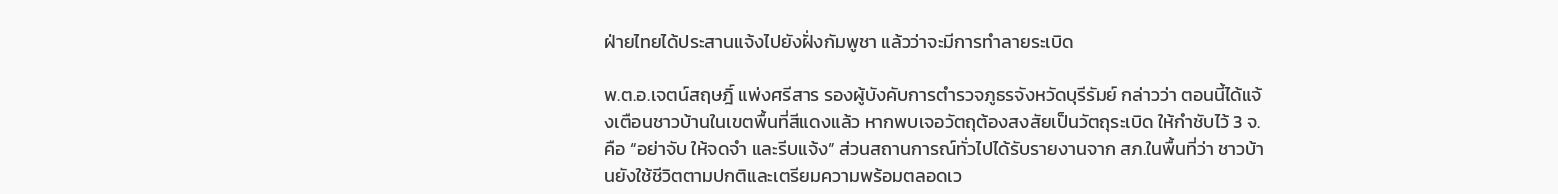ฝ่ายไทยได้ประสานแจ้งไปยังฝั่งกัมพูชา แล้วว่าจะมีการทำลายระเบิด

พ.ต.อ.เจตน์สฤษฎิ์ แพ่งศรีสาร รองผู้บังคับการตำรวจภูธรจังหวัดบุรีรัมย์ กล่าวว่า ตอนนี้ได้แจ้งเตือนชาวบ้านในเขตพื้นที่สีแดงแล้ว หากพบเจอวัตถุต้องสงสัยเป็นวัตถุระเบิด ให้กำชับไว้ 3 จ.คือ “อย่าจับ ให้จดจำ และรีบแจ้ง” ส่วนสถานการณ์ทั่วไปได้รับรายงานจาก สภ.ในพื้นที่ว่า ชาวบ้านยังใช้ชีวิตตามปกติและเตรียมความพร้อมตลอดเว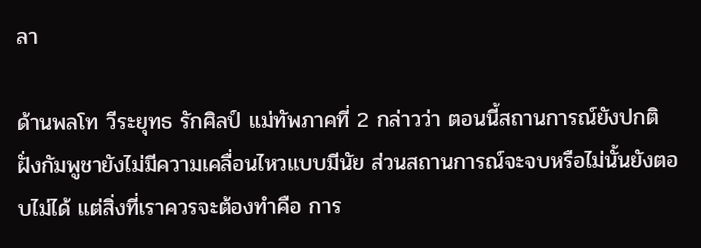ลา

ด้านพลโท วีระยุทธ รักศิลป์ แม่ทัพภาคที่ 2 กล่าวว่า ตอนนี้สถานการณ์ยังปกติ ฝั่งกัมพูชายังไม่มีความเคลื่อนไหวแบบมีนัย ส่วนสถานการณ์จะจบหรือไม่นั้นยังตอบไม่ได้ แต่สิ่งที่เราควรจะต้องทำคือ การ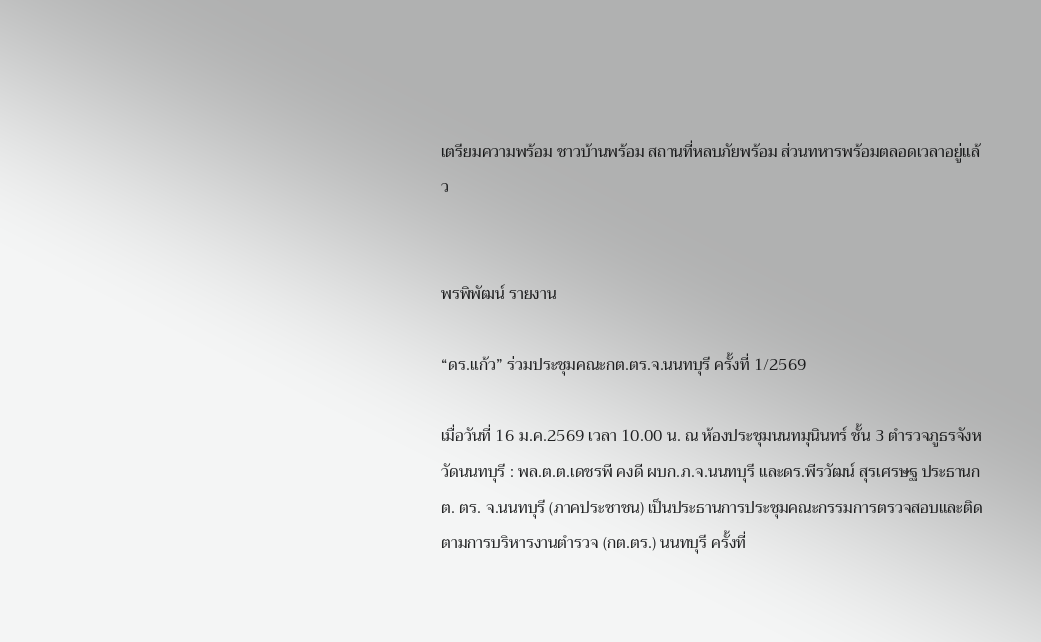เตรียมความพร้อม ชาวบ้านพร้อม สถานที่หลบภัยพร้อม ส่วนทหารพร้อมตลอดเวลาอยู่แล้ว


พรพิพัฒน์ รายงาน

“ดร.แก้ว” ร่วมประชุมคณะกต.ตร.จ.นนทบุรี ครั้งที่ 1/2569

เมื่อวันที่ 16 ม.ค.2569 เวลา 10.00 น. ณ ห้องประชุมนนทมุนินทร์ ชั้น 3 ตำรวจภูธรจังหวัดนนทบุรี : พล.ต.ต.เดชรพี คงดี ผบก.ภ.จ.นนทบุรี และดร.พีรวัฒน์ สุรเศรษฐ ประธานกต. ตร. จ.นนทบุรี (ภาคประชาชน) เป็นประธานการประชุมคณะกรรมการตรวจสอบและติดตามการบริหารงานตำรวจ (กต.ตร.) นนทบุรี ครั้งที่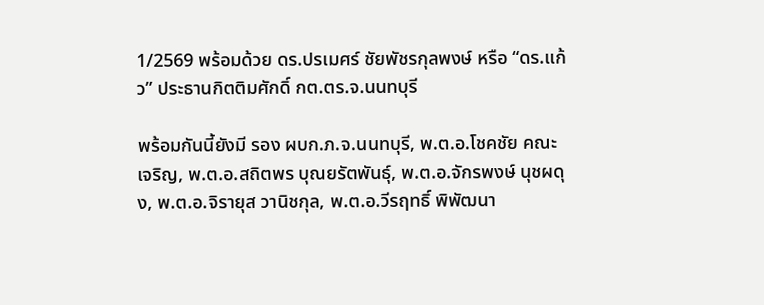1/2569 พร้อมด้วย ดร.ปรเมศร์ ชัยพัชรกุลพงษ์ หรือ “ดร.แก้ว” ประธานกิตติมศักดิ์ กต.ตร.จ.นนทบุรี

พร้อมกันนี้ยังมี รอง ผบก.ภ.จ.นนทบุรี, พ.ต.อ.โชคชัย คณะเจริญ, พ.ต.อ.สถิตพร บุณยรัตพันธุ์, พ.ต.อ.จักรพงษ์ นุชผดุง, พ.ต.อ.จิรายุส วานิชกุล, พ.ต.อ.วีรฤทธิ์ พิพัฒนา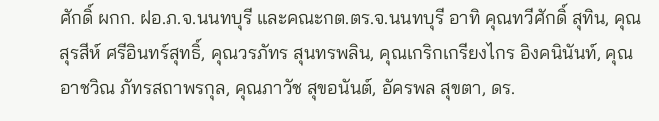ศักดิ์ ผกก. ฝอ.ภ.จ.นนทบุรี และคณะกต.ตร.จ.นนทบุรี อาทิ คุณทวีศักดิ์ สุทิน, คุณสุรสีห์ ศรีอินทร์สุทธิ์, คุณวรภัทร สุนทรพลิน, คุณเกริกเกรียงไกร อิงคนินันท์, คุณอาชวิณ ภัทรสถาพรกุล, คุณภาวัช สุขอนันต์, อัครพล สุขตา, ดร.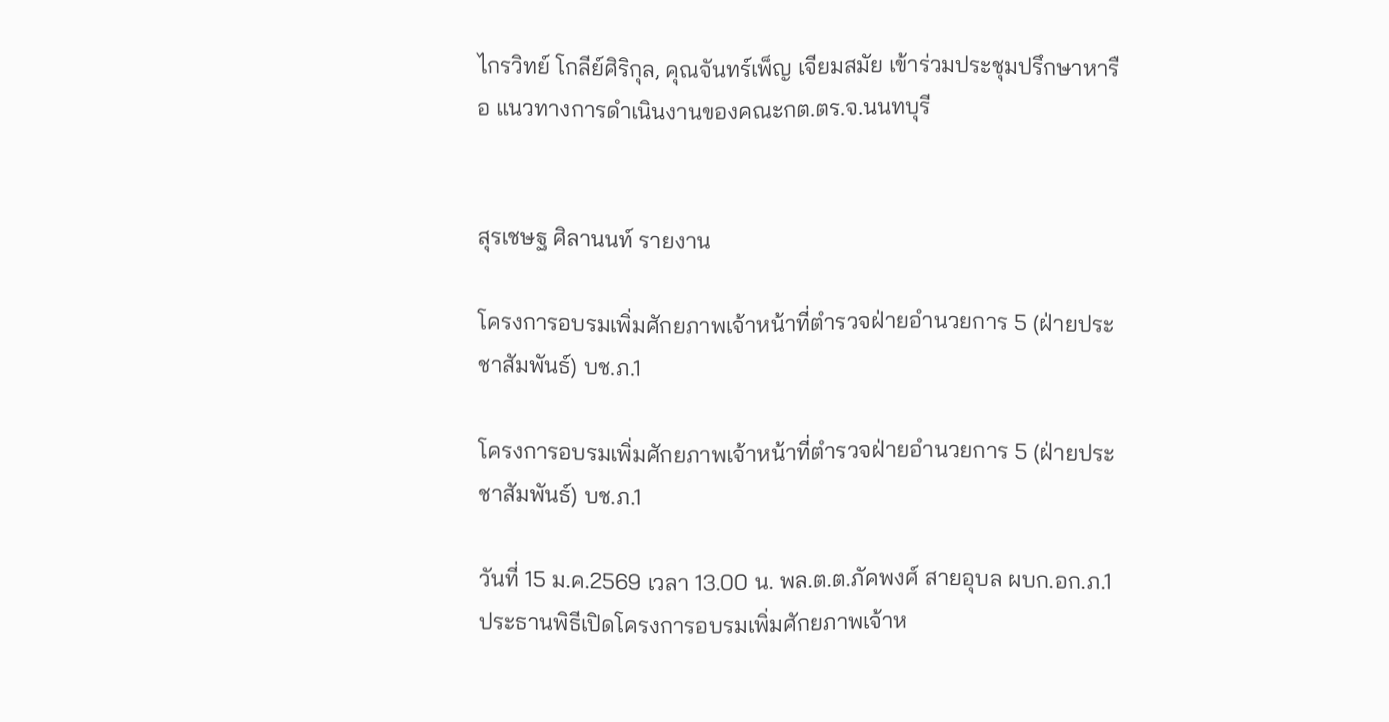ไกรวิทย์ โกลีย์ศิริกุล, คุณจันทร์เพ็ญ เจียมสมัย เข้าร่วมประชุมปรึกษาหารือ แนวทางการดำเนินงานของคณะกต.ตร.จ.นนทบุรี


สุรเชษฐ ศิลานนท์ รายงาน

โครงการอบรมเพิ่มศักยภาพเจ้าหน้าที่ตำรวจฝ่ายอำนวยการ 5 (ฝ่ายประชาสัมพันธ์) บช.ภ.1

โครงการอบรมเพิ่มศักยภาพเจ้าหน้าที่ตำรวจฝ่ายอำนวยการ 5 (ฝ่ายประชาสัมพันธ์) บช.ภ.1

วันที่ 15 ม.ค.2569 เวลา 13.00 น. พล.ต.ต.ภัคพงศ์ สายอุบล ผบก.อก.ภ.1 ประธานพิธีเปิดโครงการอบรมเพิ่มศักยภาพเจ้าห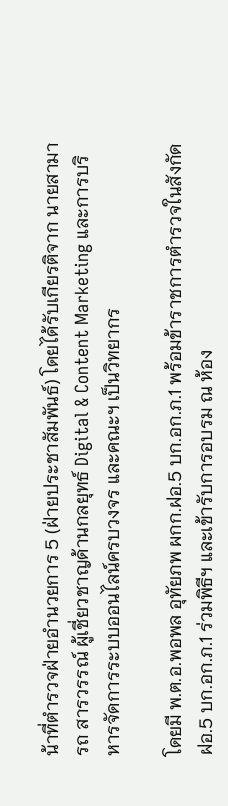น้าที่ตำรวจฝ่ายอำนวยการ 5 (ฝ่ายประชาสัมพันธ์) โดยได้รับเกียรติจาก นายสามารถ สารวรรณ์ ผู้เชี่ยวชาญด้านกลยุทธ์ Digital & Content Marketing และการบริหารจัดการระบบออนไลน์ครบวงจร และคณะฯ เป็นวิทยากร

โดยมี พ.ต.อ.พอพล อุทัยภพ ผกก.ฝอ.5 บก.อก.ภ.1 พร้อมข้าราชการตำรวจในสังกัด ฝอ.5 บก.อก.ภ.1 ร่วมพิธีฯ และเข้ารับการอบรม ณ ห้อง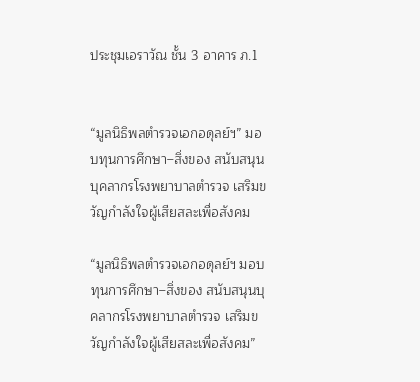ประชุมเอราวัณ ชั้น 3 อาคาร ภ.1


“มูลนิธิพลตำรวจเอกอดุลย์ฯ” มอบทุนการศึกษา–สิ่งของ สนับสนุนบุคลากรโรงพยาบาลตำรวจ เสริมขวัญกำลังใจผู้เสียสละเพื่อสังคม

“มูลนิธิพลตำรวจเอกอดุลย์ฯ มอบทุนการศึกษา–สิ่งของ สนับสนุนบุคลากรโรงพยาบาลตำรวจ เสริมขวัญกำลังใจผู้เสียสละเพื่อสังคม”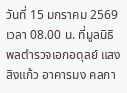วันที่ 15 มกราคม 2569 เวลา 08.00 น. ที่มูลนิธิพลตำรวจเอกอดุลย์ แสงสิงแก้ว อาคารมง คลกา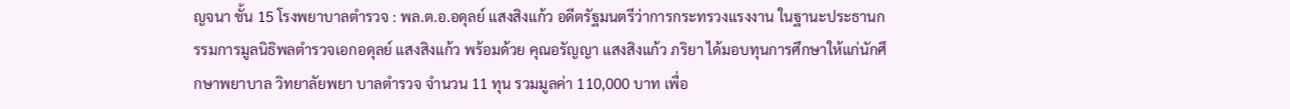ญจนา ชั้น 15 โรงพยาบาลตำรวจ : พล.ต.อ.อดุลย์ แสงสิงแก้ว อดีตรัฐมนตรีว่าการกระทรวงแรงงาน ในฐานะประธานกรรมการมูลนิธิพลตำรวจเอกอดุลย์ แสงสิงแก้ว พร้อมด้วย คุณอรัญญา แสงสิงแก้ว ภริยา ได้มอบทุนการศึกษาให้แก่นักศึกษาพยาบาล วิทยาลัยพยา บาลตำรวจ จำนวน 11 ทุน รวมมูลค่า 110,000 บาท เพื่อ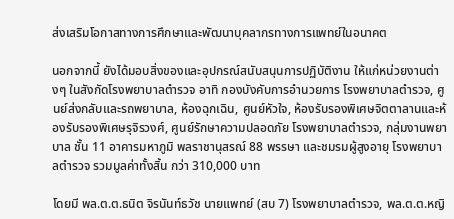ส่งเสริมโอกาสทางการศึกษาและพัฒนาบุคลากรทางการแพทย์ในอนาคต

นอกจากนี้ ยังได้มอบสิ่งของและอุปกรณ์สนับสนุนการปฏิบัติงาน ให้แก่หน่วยงานต่างๆ ในสังกัดโรงพยาบาลตำรวจ อาทิ กองบังคับการอำนวยการ โรงพยาบาลตำรวจ, ศูนย์ส่งกลับและรถพยาบาล, ห้องฉุกเฉิน, ศูนย์หัวใจ, ห้องรับรองพิเศษจิตตาลานและห้องรับรองพิเศษรุจิรวงศ์, ศูนย์รักษาความปลอดภัย โรงพยาบาลตำรวจ, กลุ่มงานพยาบาล ชั้น 11 อาคารมหาภูมิ พลราชานุสรณ์ 88 พรรษา และชมรมผู้สูงอายุ โรงพยาบาลตำรวจ รวมมูลค่าทั้งสิ้น กว่า 310,000 บาท

โดยมี พล.ต.ต.ธนิต จิรนันท์ธวัช นายแพทย์ (สบ 7) โรงพยาบาลตำรวจ, พล.ต.ต.หญิ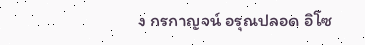ง กรกาญจน์ อรุณปลอด อิโซ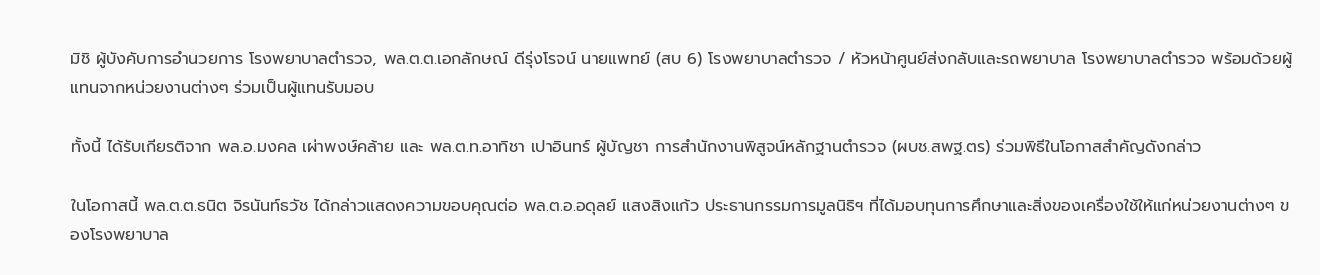มิชิ ผู้บังคับการอำนวยการ โรงพยาบาลตำรวจ, พล.ต.ต.เอกลักษณ์ ดีรุ่งโรจน์ นายแพทย์ (สบ 6) โรงพยาบาลตำรวจ / หัวหน้าศูนย์ส่งกลับและรถพยาบาล โรงพยาบาลตำรวจ พร้อมด้วยผู้แทนจากหน่วยงานต่างๆ ร่วมเป็นผู้แทนรับมอบ

ทั้งนี้ ได้รับเกียรติจาก พล.อ.มงคล เผ่าพงษ์คล้าย และ พล.ต.ท.อาทิชา เปาอินทร์ ผู้บัญชา การสำนักงานพิสูจน์หลักฐานตำรวจ (ผบช.สพฐ.ตร) ร่วมพิธีในโอกาสสำคัญดังกล่าว

ในโอกาสนี้ พล.ต.ต.ธนิต จิรนันท์ธวัช ได้กล่าวแสดงความขอบคุณต่อ พล.ต.อ.อดุลย์ แสงสิงแก้ว ประธานกรรมการมูลนิธิฯ ที่ได้มอบทุนการศึกษาและสิ่งของเครื่องใช้ให้แก่หน่วยงานต่างๆ ของโรงพยาบาล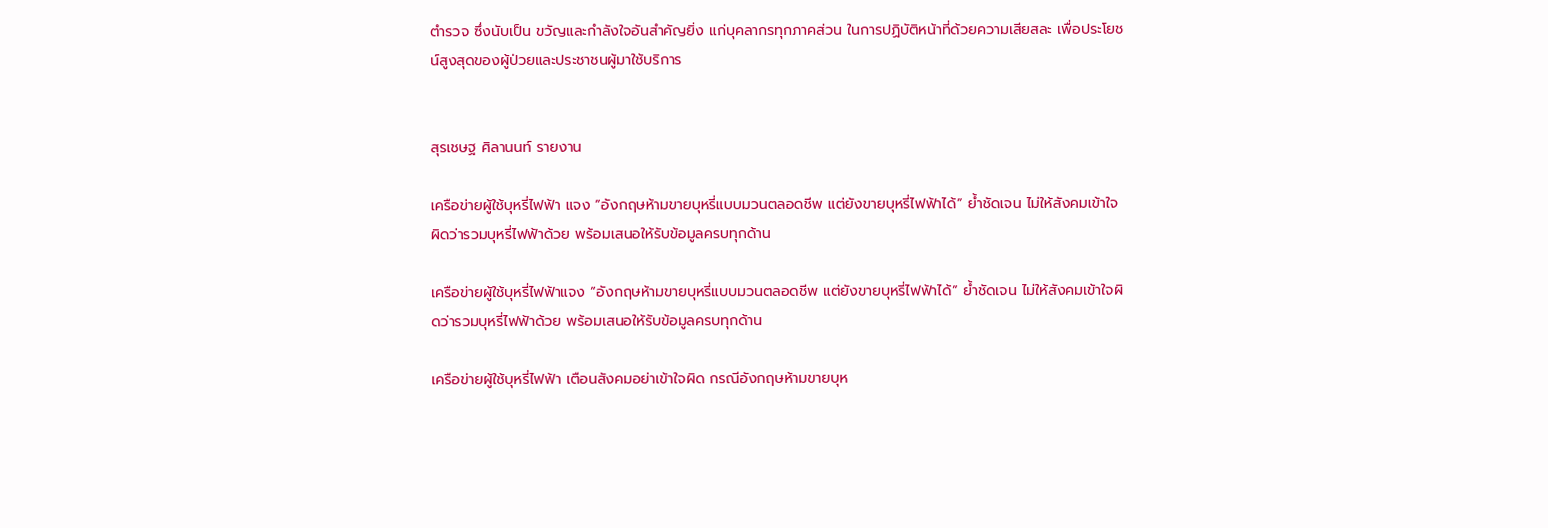ตำรวจ ซึ่งนับเป็น ขวัญและกำลังใจอันสำคัญยิ่ง แก่บุคลากรทุกภาคส่วน ในการปฏิบัติหน้าที่ด้วยความเสียสละ เพื่อประโยชน์สูงสุดของผู้ป่วยและประชาชนผู้มาใช้บริการ


สุรเชษฐ ศิลานนท์ รายงาน

เครือข่ายผู้ใช้บุหรี่ไฟฟ้า แจง “อังกฤษห้ามขายบุหรี่แบบมวนตลอดชีพ แต่ยังขายบุหรี่ไฟฟ้าได้” ย้ำชัดเจน ไม่ให้สังคมเข้าใจผิดว่ารวมบุหรี่ไฟฟ้าด้วย พร้อมเสนอให้รับข้อมูลครบทุกด้าน

เครือข่ายผู้ใช้บุหรี่ไฟฟ้าแจง “อังกฤษห้ามขายบุหรี่แบบมวนตลอดชีพ แต่ยังขายบุหรี่ไฟฟ้าได้” ย้ำชัดเจน ไม่ให้สังคมเข้าใจผิดว่ารวมบุหรี่ไฟฟ้าด้วย พร้อมเสนอให้รับข้อมูลครบทุกด้าน

เครือข่ายผู้ใช้บุหรี่ไฟฟ้า เตือนสังคมอย่าเข้าใจผิด กรณีอังกฤษห้ามขายบุห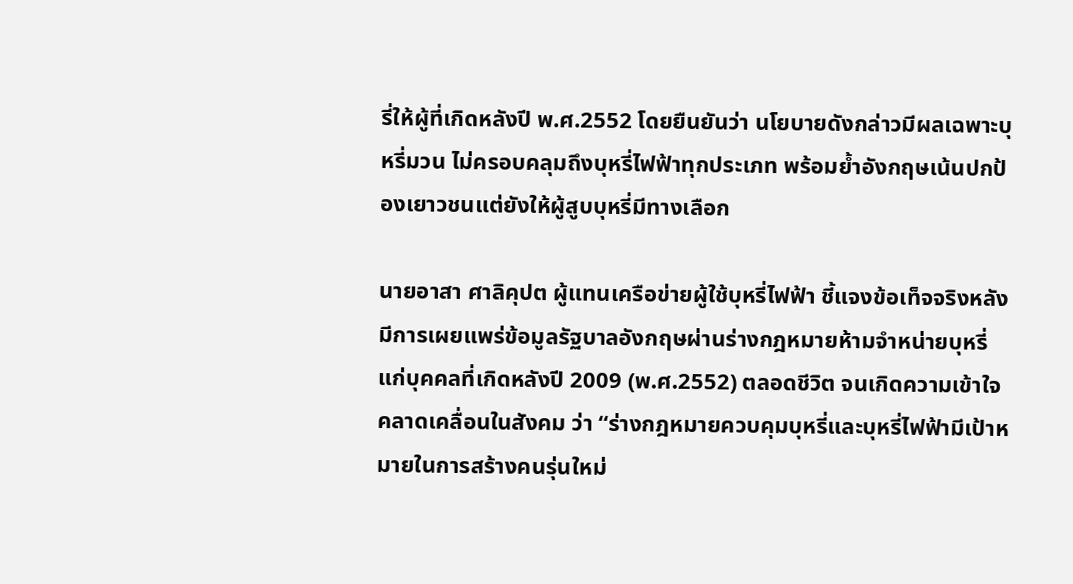รี่ให้ผู้ที่เกิดหลังปี พ.ศ.2552 โดยยืนยันว่า นโยบายดังกล่าวมีผลเฉพาะบุหรี่มวน ไม่ครอบคลุมถึงบุหรี่ไฟฟ้าทุกประเภท พร้อมย้ำอังกฤษเน้นปกป้องเยาวชนแต่ยังให้ผู้สูบบุหรี่มีทางเลือก

นายอาสา ศาลิคุปต ผู้แทนเครือข่ายผู้ใช้บุหรี่ไฟฟ้า ชี้แจงข้อเท็จจริงหลังมีการเผยแพร่ข้อมูลรัฐบาลอังกฤษผ่านร่างกฎหมายห้ามจำหน่ายบุหรี่แก่บุคคลที่เกิดหลังปี 2009 (พ.ศ.2552) ตลอดชีวิต จนเกิดความเข้าใจคลาดเคลื่อนในสังคม ว่า “ร่างกฎหมายควบคุมบุหรี่และบุหรี่ไฟฟ้ามีเป้าหมายในการสร้างคนรุ่นใหม่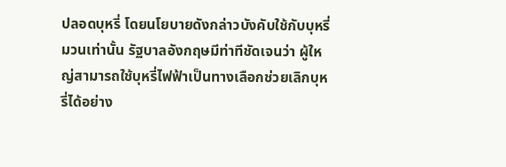ปลอดบุหรี่ โดยนโยบายดังกล่าวบังคับใช้กับบุหรี่มวนเท่านั้น รัฐบาลอังกฤษมีท่าทีชัดเจนว่า ผู้ใหญ่สามารถใช้บุหรี่ไฟฟ้าเป็นทางเลือกช่วยเลิกบุหรี่ได้อย่าง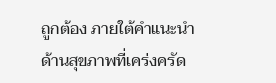ถูกต้อง ภายใต้คำแนะนำด้านสุขภาพที่เคร่งครัด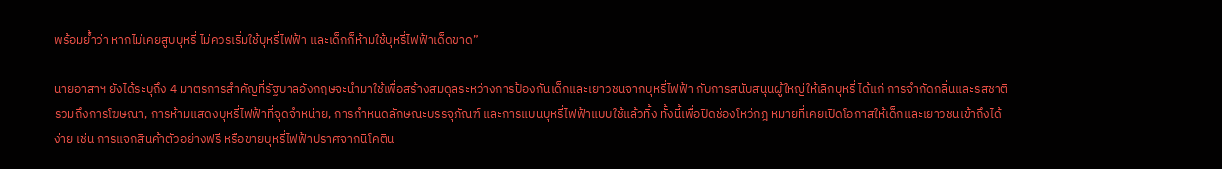พร้อมย้ำว่า หากไม่เคยสูบบุหรี่ ไม่ควรเริ่มใช้บุหรี่ไฟฟ้า และเด็กก็ห้ามใช้บุหรี่ไฟฟ้าเด็ดขาด”

นายอาสาฯ ยังได้ระบุถึง 4 มาตรการสำคัญที่รัฐบาลอังกฤษจะนำมาใช้เพื่อสร้างสมดุลระหว่างการป้องกันเด็กและเยาวชนจากบุหรี่ไฟฟ้า กับการสนับสนุนผู้ใหญ่ให้เลิกบุหรี่ ได้แก่ การจำกัดกลิ่นและรสชาติ รวมถึงการโฆษณา, การห้ามแสดงบุหรี่ไฟฟ้าที่จุดจำหน่าย, การกำหนดลักษณะบรรจุภัณฑ์ และการแบนบุหรี่ไฟฟ้าแบบใช้แล้วทิ้ง ทั้งนี้เพื่อปิดช่องโหว่กฎ หมายที่เคยเปิดโอกาสให้เด็กและเยาวชนเข้าถึงได้ง่าย เช่น การแจกสินค้าตัวอย่างฟรี หรือขายบุหรี่ไฟฟ้าปราศจากนิโคติน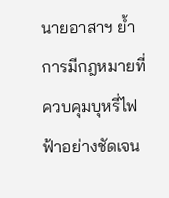นายอาสาฯ ย้ำ การมีกฎหมายที่ควบคุมบุหรี่ไฟฟ้าอย่างชัดเจน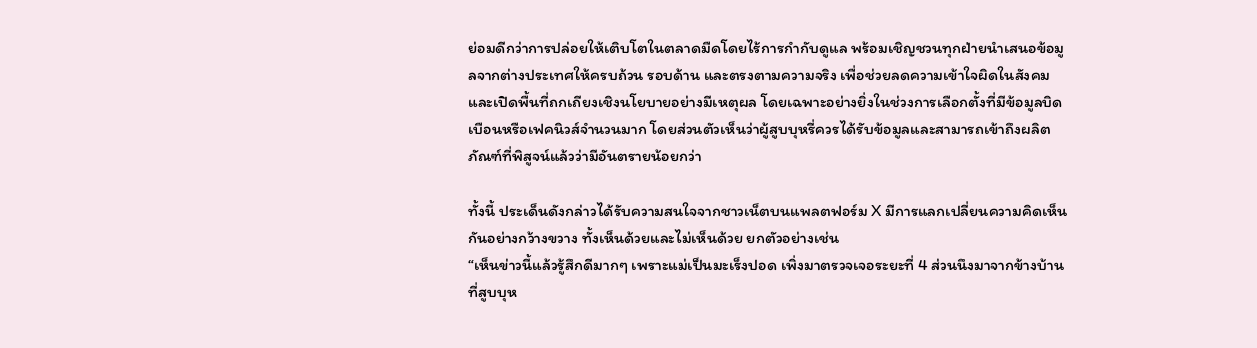ย่อมดีกว่าการปล่อยให้เติบโตในตลาดมืดโดยไร้การกำกับดูแล พร้อมเชิญชวนทุกฝ่ายนำเสนอข้อมูลจากต่างประเทศให้ครบถ้วน รอบด้าน และตรงตามความจริง เพื่อช่วยลดความเข้าใจผิดในสังคมและเปิดพื้นที่ถกเถียงเชิงนโยบายอย่างมีเหตุผล โดยเฉพาะอย่างยิ่งในช่วงการเลือกตั้งที่มีข้อมูลบิดเบือนหรือเฟคนิวส์จำนวนมาก โดยส่วนตัวเห็นว่าผู้สูบบุหรี่ควรได้รับข้อมูลและสามารถเข้าถึงผลิตภัณฑ์ที่พิสูจน์แล้วว่ามีอันตรายน้อยกว่า

ทั้งนี้ ประเด็นดังกล่าวได้รับความสนใจจากชาวเน็ตบนแพลตฟอร์ม X มีการแลกเปลี่ยนความคิดเห็นกันอย่างกว้างขวาง ทั้งเห็นด้วยและไม่เห็นด้วย ยกตัวอย่างเช่น
“เห็นข่าวนี้แล้วรู้สึกดีมากๆ เพราะแม่เป็นมะเร็งปอด เพิ่งมาตรวจเจอระยะที่ 4 ส่วนนึงมาจากข้างบ้านที่สูบบุห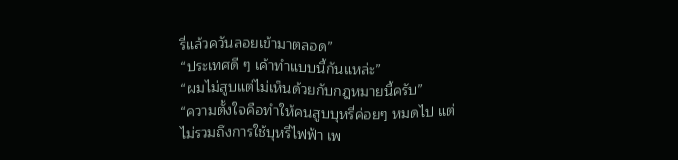รี่แล้วควันลอยเข้ามาตลอด”
“ประเทศดี ๆ เค้าทำแบบนี้กันแหล่ะ”
“ผมไม่สูบแต่ไม่เห็นด้วยกับกฎหมายนี้ครับ”
“ความตั้งใจคือทำให้คนสูบบุหรี่ค่อยๆ หมดไป แต่ไม่รวมถึงการใช้บุหรี่ไฟฟ้า เพ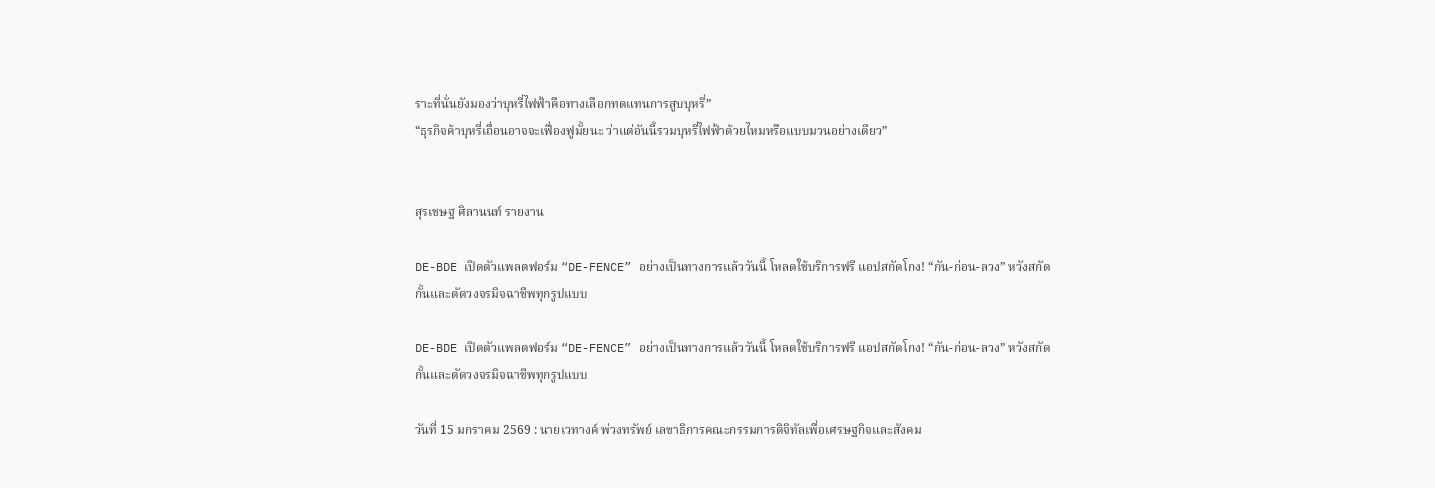ราะที่นั่นยังมองว่าบุหรี่ไฟฟ้าคือทางเลือกทดแทนการสูบบุหรี่”
“ธุรกิจค้าบุหรี่เถื่อนอาจจะเฟื่องฟูมั้ยนะ ว่าแต่อันนี้รวมบุหรี่ไฟฟ้าด้วยไหมหรือแบบมวนอย่างเดียว”


สุรเชษฐ ศิลานนท์ รายงาน

DE-BDE เปิดตัวแพลตฟอร์ม “DE-FENCE” อย่างเป็นทางการแล้ววันนี้ โหลดใช้บริการฟรี แอปสกัดโกง! “กัน-ก่อน-ลวง” หวังสกัดกั้นและตัดวงจรมิจฉาชีพทุกรูปแบบ

DE-BDE เปิดตัวแพลตฟอร์ม “DE-FENCE” อย่างเป็นทางการแล้ววันนี้ โหลดใช้บริการฟรี แอปสกัดโกง! “กัน-ก่อน-ลวง” หวังสกัดกั้นและตัดวงจรมิจฉาชีพทุกรูปแบบ

วันที่ 15 มกราคม 2569 : นายเวทางค์ พ่วงทรัพย์ เลขาธิการคณะกรรมการดิจิทัลเพื่อเศรษฐกิจและสังคม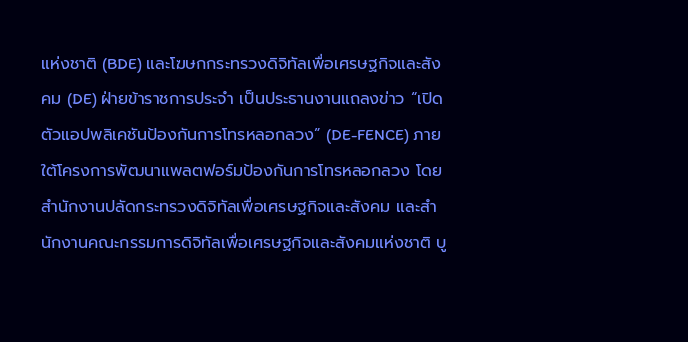แห่งชาติ (BDE) และโฆษกกระทรวงดิจิทัลเพื่อเศรษฐกิจและสังคม (DE) ฝ่ายข้าราชการประจำ เป็นประธานงานแถลงข่าว “เปิดตัวแอปพลิเคชันป้องกันการโทรหลอกลวง” (DE-FENCE) ภายใต้โครงการพัฒนาแพลตฟอร์มป้องกันการโทรหลอกลวง โดยสำนักงานปลัดกระทรวงดิจิทัลเพื่อเศรษฐกิจและสังคม และสำนักงานคณะกรรมการดิจิทัลเพื่อเศรษฐกิจและสังคมแห่งชาติ บู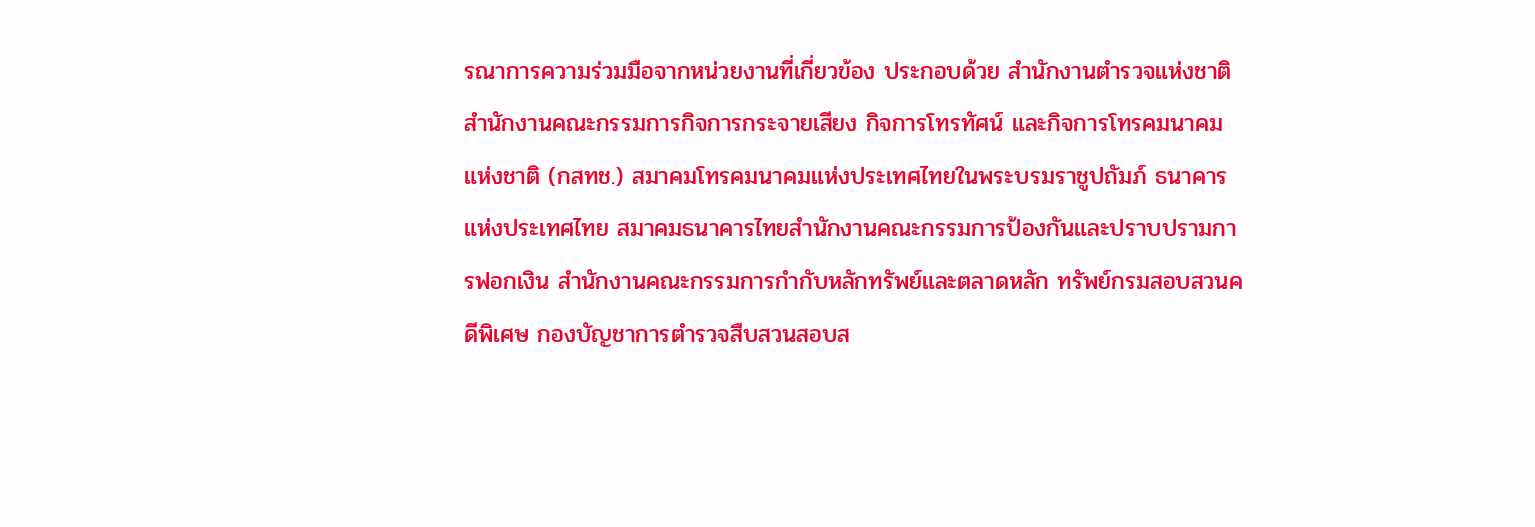รณาการความร่วมมือจากหน่วยงานที่เกี่ยวข้อง ประกอบด้วย สำนักงานตำรวจแห่งชาติ สำนักงานคณะกรรมการกิจการกระจายเสียง กิจการโทรทัศน์ และกิจการโทรคมนาคมแห่งชาติ (กสทช.) สมาคมโทรคมนาคมแห่งประเทศไทยในพระบรมราชูปถัมภ์ ธนาคารแห่งประเทศไทย สมาคมธนาคารไทยสำนักงานคณะกรรมการป้องกันและปราบปรามการฟอกเงิน สำนักงานคณะกรรมการกำกับหลักทรัพย์และตลาดหลัก ทรัพย์กรมสอบสวนคดีพิเศษ กองบัญชาการตำรวจสืบสวนสอบส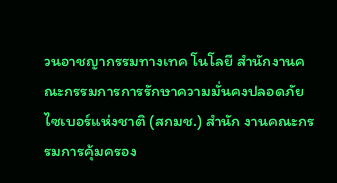วนอาชญากรรมทางเทค โนโลยี สำนักงานคณะกรรมการการรักษาความมั่นคงปลอดภัยไซเบอร์แห่งชาติ (สกมช.) สำนัก งานคณะกรรมการคุ้มครอง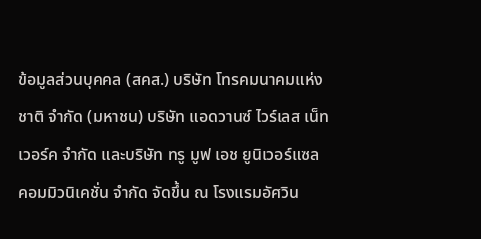ข้อมูลส่วนบุคคล (สคส.) บริษัท โทรคมนาคมแห่งชาติ จำกัด (มหาชน) บริษัท แอดวานซ์ ไวร์เลส เน็ทเวอร์ค จำกัด และบริษัท ทรู มูฟ เอช ยูนิเวอร์แซล คอมมิวนิเคชั่น จำกัด จัดขึ้น ณ โรงแรมอัศวิน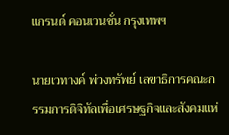แกรนด์ คอนเวนชั่น กรุงเทพฯ

นายเวทางค์ พ่วงทรัพย์ เลขาธิการคณะกรรมการดิจิทัลเพื่อเศรษฐกิจและสังคมแห่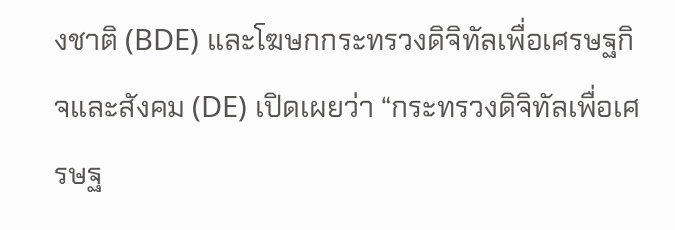งชาติ (BDE) และโฆษกกระทรวงดิจิทัลเพื่อเศรษฐกิจและสังคม (DE) เปิดเผยว่า “กระทรวงดิจิทัลเพื่อเศรษฐ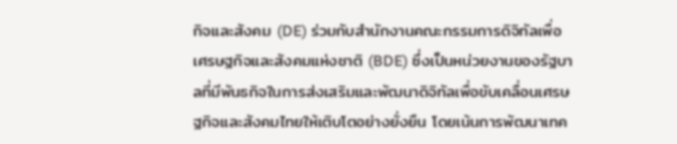กิจและสังคม (DE) ร่วมกับสำนักงานคณะกรรมการดิจิทัลเพื่อเศรษฐกิจและสังคมแห่งชาติ (BDE) ซึ่งเป็นหน่วยงานของรัฐบาลที่มีพันธกิจในการส่งเสริมและพัฒนาดิจิทัลเพื่อขับเคลื่อนเศรษฐกิจและสังคมไทยให้เติบโตอย่างยั่งยืน โดยเน้นการพัฒนาเทค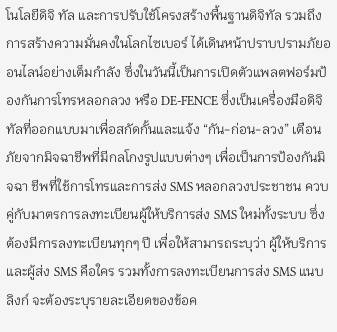โนโลยีดิจิ ทัล และการปรับใช้โครงสร้างพื้นฐานดิจิทัล รวมถึงการสร้างความมั่นคงในโลกไซเบอร์ ได้เดินหน้าปราบปรามภัยออนไลน์อย่างเต็มกำลัง ซึ่งในวันนี้เป็นการเปิดตัวแพลตฟอร์มป้องกันการโทรหลอกลวง หรือ DE-FENCE ซึ่งเป็นเครื่องมือดิจิทัลที่ออกแบบมาเพื่อสกัดกั้นและแจ้ง “กัน-ก่อน-ลวง” เตือนภัยจากมิจฉาชีพที่มีกลโกงรูปแบบต่างๆ เพื่อเป็นการป้องกันมิจฉา ชีพที่ใช้การโทรและการส่ง SMS หลอกลวงประชาชน ควบคู่กับมาตรการลงทะเบียนผู้ให้บริการส่ง SMS ใหม่ทั้งระบบ ซึ่งต้องมีการลงทะเบียนทุกๆ ปี เพื่อให้สามารถระบุว่า ผู้ให้บริการและผู้ส่ง SMS คือใคร รวมทั้งการลงทะเบียนการส่ง SMS แนบลิงก์ จะต้องระบุรายละเอียดของข้อค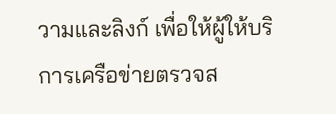วามและลิงก์ เพื่อให้ผู้ให้บริการเครือข่ายตรวจส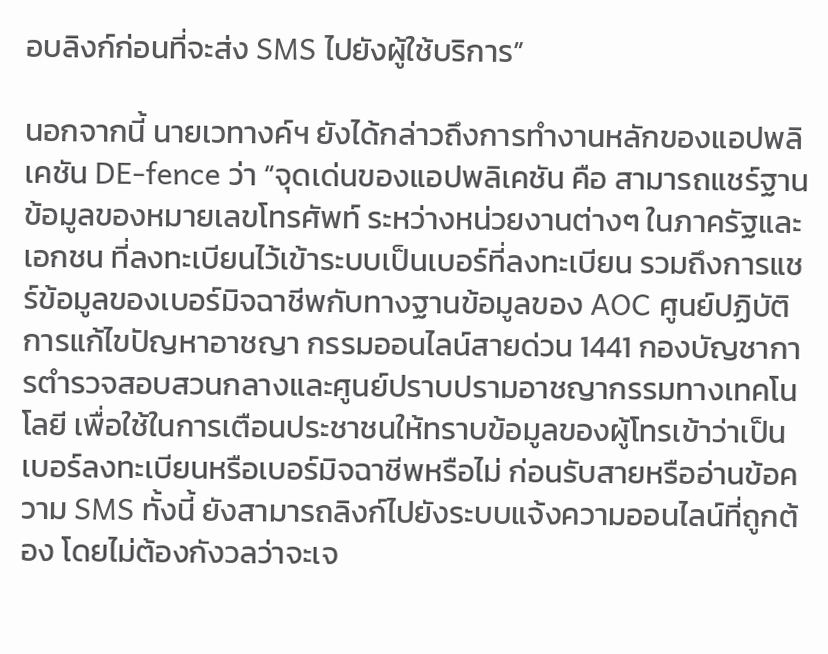อบลิงก์ก่อนที่จะส่ง SMS ไปยังผู้ใช้บริการ”

นอกจากนี้ นายเวทางค์ฯ ยังได้กล่าวถึงการทำงานหลักของแอปพลิเคชัน DE-fence ว่า “จุดเด่นของแอปพลิเคชัน คือ สามารถแชร์ฐานข้อมูลของหมายเลขโทรศัพท์ ระหว่างหน่วยงานต่างๆ ในภาครัฐและเอกชน ที่ลงทะเบียนไว้เข้าระบบเป็นเบอร์ที่ลงทะเบียน รวมถึงการแชร์ข้อมูลของเบอร์มิจฉาชีพกับทางฐานข้อมูลของ AOC ศูนย์ปฏิบัติการแก้ไขปัญหาอาชญา กรรมออนไลน์สายด่วน 1441 กองบัญชาการตำรวจสอบสวนกลางและศูนย์ปราบปรามอาชญากรรมทางเทคโนโลยี เพื่อใช้ในการเตือนประชาชนให้ทราบข้อมูลของผู้โทรเข้าว่าเป็นเบอร์ลงทะเบียนหรือเบอร์มิจฉาชีพหรือไม่ ก่อนรับสายหรืออ่านข้อความ SMS ทั้งนี้ ยังสามารถลิงก์ไปยังระบบแจ้งความออนไลน์ที่ถูกต้อง โดยไม่ต้องกังวลว่าจะเจ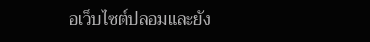อเว็บไซต์ปลอมและยัง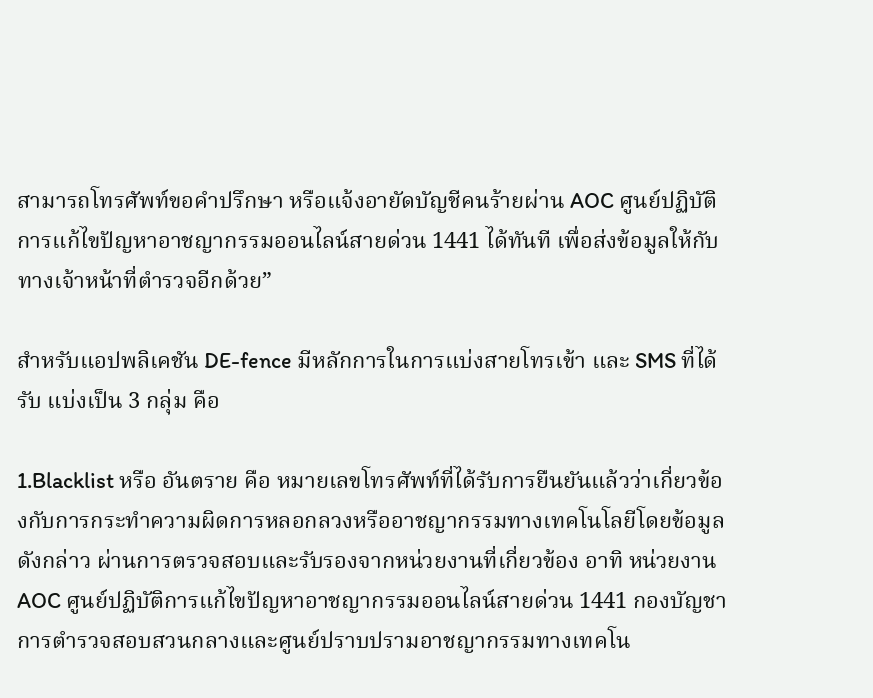สามารถโทรศัพท์ขอคำปรึกษา หรือแจ้งอายัดบัญชีคนร้ายผ่าน AOC ศูนย์ปฏิบัติการแก้ไขปัญหาอาชญากรรมออนไลน์สายด่วน 1441 ได้ทันที เพื่อส่งข้อมูลให้กับทางเจ้าหน้าที่ตำรวจอีกด้วย”

สำหรับแอปพลิเคชัน DE-fence มีหลักการในการแบ่งสายโทรเข้า และ SMS ที่ได้รับ แบ่งเป็น 3 กลุ่ม คือ

1.Blacklist หรือ อันตราย คือ หมายเลขโทรศัพท์ที่ได้รับการยืนยันแล้วว่าเกี่ยวข้องกับการกระทำความผิดการหลอกลวงหรืออาชญากรรมทางเทคโนโลยีโดยข้อมูลดังกล่าว ผ่านการตรวจสอบและรับรองจากหน่วยงานที่เกี่ยวข้อง อาทิ หน่วยงาน AOC ศูนย์ปฏิบัติการแก้ไขปัญหาอาชญากรรมออนไลน์สายด่วน 1441 กองบัญชาการตำรวจสอบสวนกลางและศูนย์ปราบปรามอาชญากรรมทางเทคโน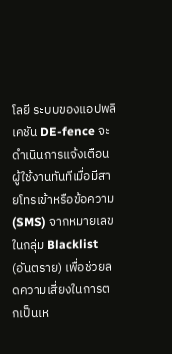โลยี ระบบของแอปพลิเคชัน DE-fence จะดำเนินการแจ้งเตือนผู้ใช้งานทันทีเมื่อมีสายโทรเข้าหรือข้อความ (SMS) จากหมายเลขในกลุ่ม Blacklist (อันตราย) เพื่อช่วยลดความเสี่ยงในการตกเป็นเห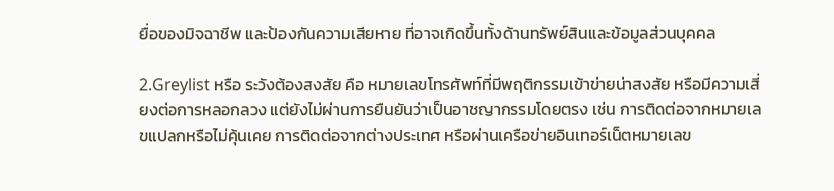ยื่อของมิจฉาชีพ และป้องกันความเสียหาย ที่อาจเกิดขึ้นทั้งด้านทรัพย์สินและข้อมูลส่วนบุคคล

2.Greylist หรือ ระวังต้องสงสัย คือ หมายเลขโทรศัพท์ที่มีพฤติกรรมเข้าข่ายน่าสงสัย หรือมีความเสี่ยงต่อการหลอกลวง แต่ยังไม่ผ่านการยืนยันว่าเป็นอาชญากรรมโดยตรง เช่น การติดต่อจากหมายเลขแปลกหรือไม่คุ้นเคย การติดต่อจากต่างประเทศ หรือผ่านเครือข่ายอินเทอร์เน็ตหมายเลข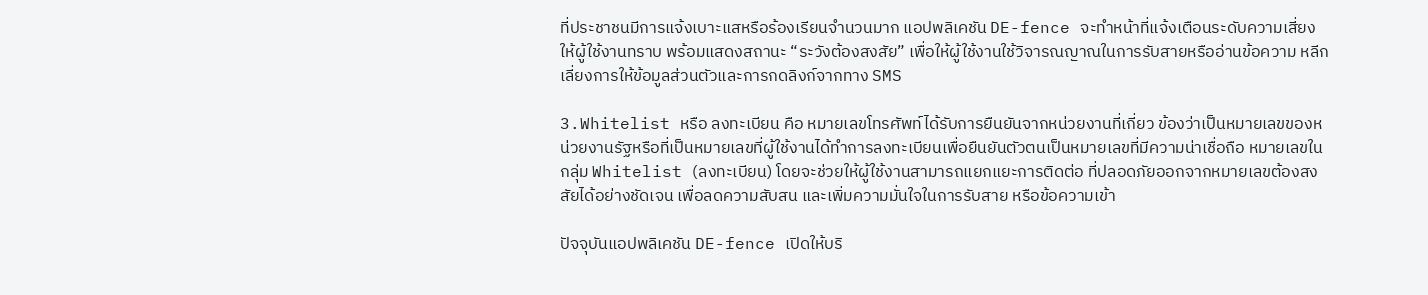ที่ประชาชนมีการแจ้งเบาะแสหรือร้องเรียนจำนวนมาก แอปพลิเคชัน DE-fence จะทำหน้าที่แจ้งเตือนระดับความเสี่ยงให้ผู้ใช้งานทราบ พร้อมแสดงสถานะ “ระวังต้องสงสัย” เพื่อให้ผู้ใช้งานใช้วิจารณญาณในการรับสายหรืออ่านข้อความ หลีกเลี่ยงการให้ข้อมูลส่วนตัวและการกดลิงก์จากทาง SMS

3.Whitelist หรือ ลงทะเบียน คือ หมายเลขโทรศัพท์ได้รับการยืนยันจากหน่วยงานที่เกี่ยว ข้องว่าเป็นหมายเลขของหน่วยงานรัฐหรือที่เป็นหมายเลขที่ผู้ใช้งานได้ทำการลงทะเบียนเพื่อยืนยันตัวตนเป็นหมายเลขที่มีความน่าเชื่อถือ หมายเลขในกลุ่ม Whitelist (ลงทะเบียน) โดยจะช่วยให้ผู้ใช้งานสามารถแยกแยะการติดต่อ ที่ปลอดภัยออกจากหมายเลขต้องสงสัยได้อย่างชัดเจน เพื่อลดความสับสน และเพิ่มความมั่นใจในการรับสาย หรือข้อความเข้า

ปัจจุบันแอปพลิเคชัน DE-fence เปิดให้บริ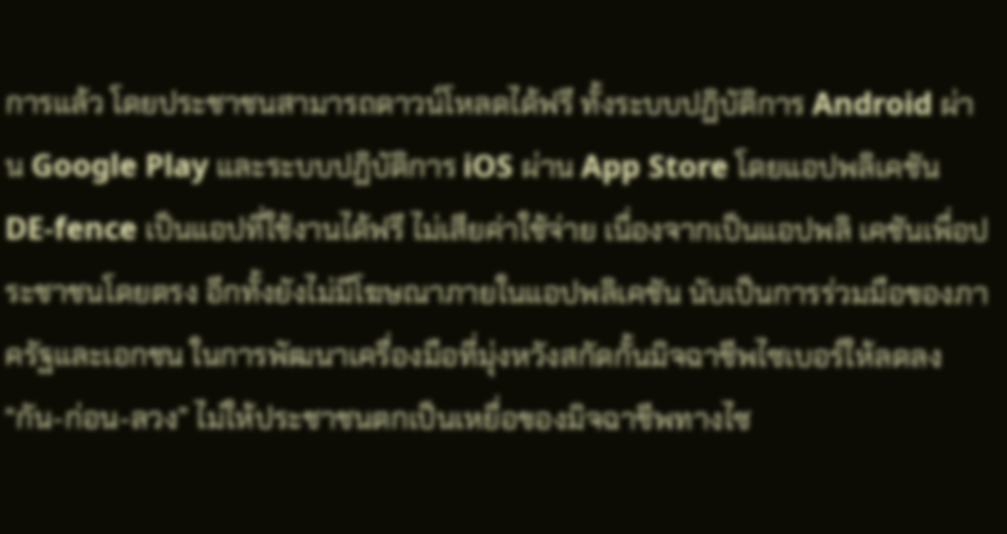การแล้ว โดยประชาชนสามารถดาวน์โหลดได้ฟรี ทั้งระบบปฏิบัติการ Android ผ่าน Google Play และระบบปฏิบัติการ iOS ผ่าน App Store โดยแอปพลิเคชัน DE-fence เป็นแอปที่ใช้งานได้ฟรี ไม่เสียค่าใช้จ่าย เนื่องจากเป็นแอปพลิ เคชันเพื่อประชาชนโดยตรง อีกทั้งยังไม่มีโฆษณาภายในแอปพลิเคชัน นับเป็นการร่วมมือของภาครัฐและเอกชน ในการพัฒนาเครื่องมือที่มุ่งหวังสกัดกั้นมิจฉาชีพไซเบอร์ให้ลดลง “กัน-ก่อน-ลวง” ไม่ให้ประชาชนตกเป็นเหยื่อของมิจฉาชีพทางไซ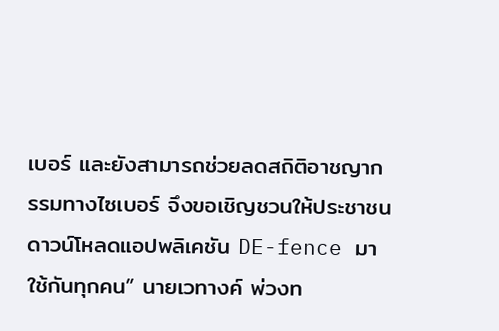เบอร์ และยังสามารถช่วยลดสถิติอาชญากรรมทางไซเบอร์ จึงขอเชิญชวนให้ประชาชนดาวน์โหลดแอปพลิเคชัน DE-fence มาใช้กันทุกคน” นายเวทางค์ พ่วงท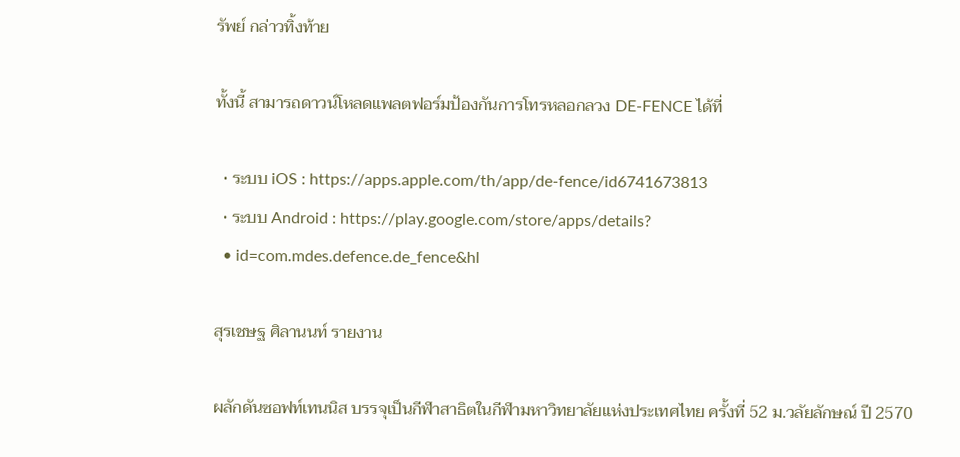รัพย์ กล่าวทิ้งท้าย

ทั้งนี้ สามารถดาวน์โหลดแพลตฟอร์มป้องกันการโทรหลอกลวง DE-FENCE ได้ที่

  • ระบบ iOS : https://apps.apple.com/th/app/de-fence/id6741673813
  • ระบบ Android : https://play.google.com/store/apps/details?
  • id=com.mdes.defence.de_fence&hl

สุรเชษฐ ศิลานนท์ รายงาน

ผลักดันซอฟท์เทนนิส บรรจุเป็นกีฬาสาธิตในกีฬามหาวิทยาลัยแห่งประเทศไทย ครั้งที่ 52 ม.วลัยลักษณ์ ปี 2570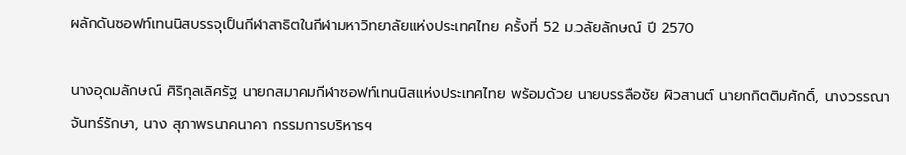ผลักดันซอฟท์เทนนิสบรรจุเป็นกีฬาสาธิตในกีฬามหาวิทยาลัยแห่งประเทศไทย ครั้งที่ 52 ม.วลัยลักษณ์ ปี 2570

นางอุดมลักษณ์ ศิริกุลเลิศรัฐ นายกสมาคมกีฬาซอฟท์เทนนิสแห่งประเทศไทย พร้อมด้วย นายบรรลือชัย ผิวสานต์ นายกกิตติมศักดิ์, นางวรรณา จันทร์รักษา, นาง สุภาพรนาคนาคา กรรมการบริหารฯ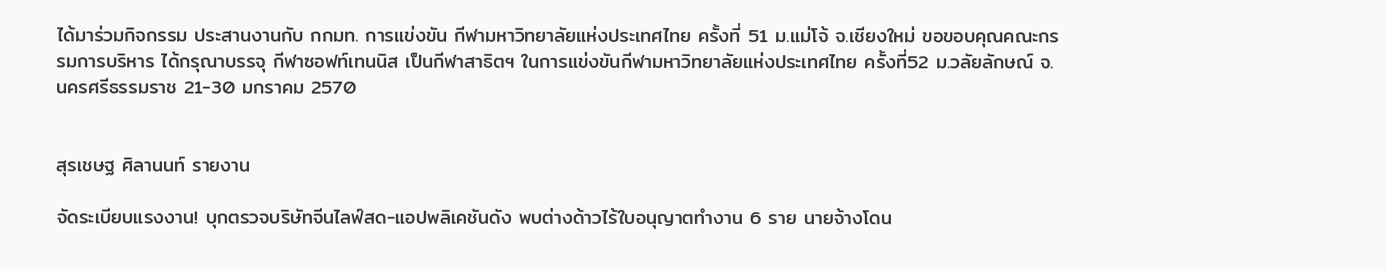ได้มาร่วมกิจกรรม ประสานงานกับ กกมท. การแข่งขัน กีฬามหาวิทยาลัยแห่งประเทศไทย ครั้งที่ 51 ม.แม่โจ้ จ.เชียงใหม่ ขอขอบคุณคณะกรรมการบริหาร ได้กรุณาบรรจุ กีฬาซอฟท์เทนนิส เป็นกีฬาสาธิตฯ ในการแข่งขันกีฬามหาวิทยาลัยแห่งประเทศไทย ครั้งที่52 ม.วลัยลักษณ์ จ.นครศรีธรรมราช 21-30 มกราคม 2570


สุรเชษฐ ศิลานนท์ รายงาน

จัดระเบียบแรงงาน! บุกตรวจบริษัทจีนไลฟ์สด-แอปพลิเคชันดัง พบต่างด้าวไร้ใบอนุญาตทำงาน 6 ราย นายจ้างโดน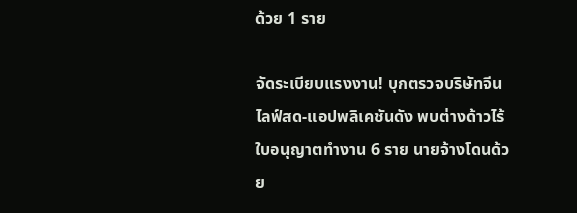ด้วย 1 ราย

จัดระเบียบแรงงาน! บุกตรวจบริษัทจีนไลฟ์สด-แอปพลิเคชันดัง พบต่างด้าวไร้ใบอนุญาตทำงาน 6 ราย นายจ้างโดนด้วย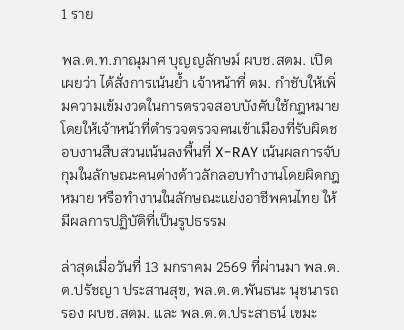1 ราย

พล.ต.ท.ภาณุมาศ บุญญลักษม์ ผบช.สตม. เปิดเผยว่า ได้สั่งการเน้นย้ำ เจ้าหน้าที่ ตม. กำชับให้เพิ่มความเข้มงวดในการตรวจสอบบังคับใช้กฎหมาย โดยให้เจ้าหน้าที่ตำรวจตรวจคนเข้าเมืองที่รับผิดชอบงานสืบสวนเน้นลงพื้นที่ X-RAY เน้นผลการจับกุมในลักษณะคนต่างด้าวลักลอบทำงานโดยผิดกฎหมาย หรือทำงานในลักษณะแย่งอาชีพคนไทย ให้มีผลการปฏิบัติที่เป็นรูปธรรม

ล่าสุดเมื่อวันที่ 13 มกราคม 2569 ที่ผ่านมา พล.ต.ต.ปรัชญา ประสานสุข, พล.ต.ต.พันธนะ นุชนารถ รอง ผบช.สตม. และ พล.ต.ต.ประสาธน์ เขมะ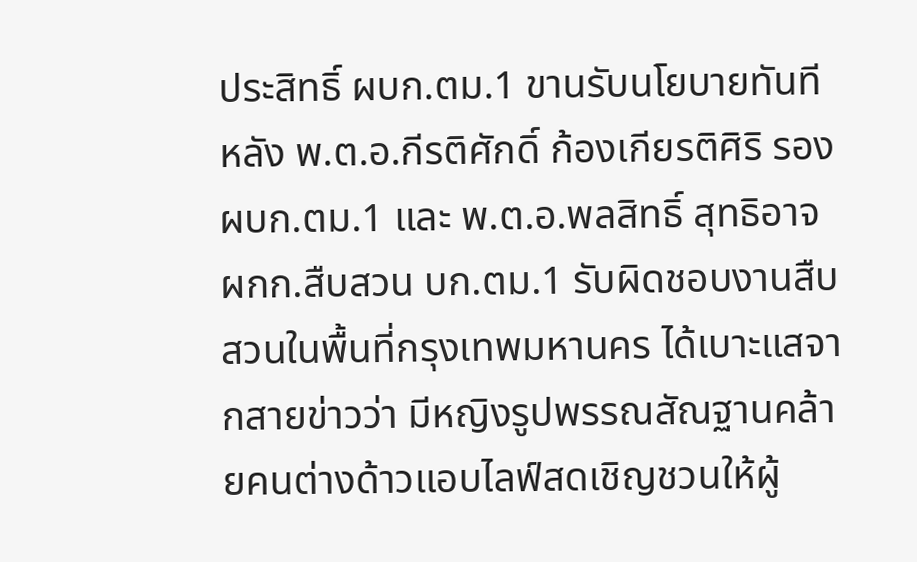ประสิทธิ์ ผบก.ตม.1 ขานรับนโยบายทันที หลัง พ.ต.อ.กีรติศักดิ์ ก้องเกียรติศิริ รอง ผบก.ตม.1 และ พ.ต.อ.พลสิทธิ์ สุทธิอาจ ผกก.สืบสวน บก.ตม.1 รับผิดชอบงานสืบสวนในพื้นที่กรุงเทพมหานคร ได้เบาะแสจากสายข่าวว่า มีหญิงรูปพรรณสัณฐานคล้ายคนต่างด้าวแอบไลฟ์สดเชิญชวนให้ผู้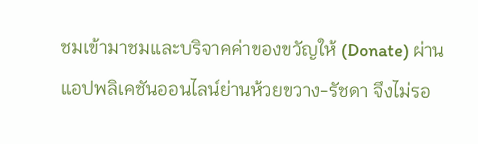ชมเข้ามาชมและบริจาคค่าของขวัญให้ (Donate) ผ่านแอปพลิเคชันออนไลน์ย่านห้วยขวาง-รัชดา จึงไม่รอ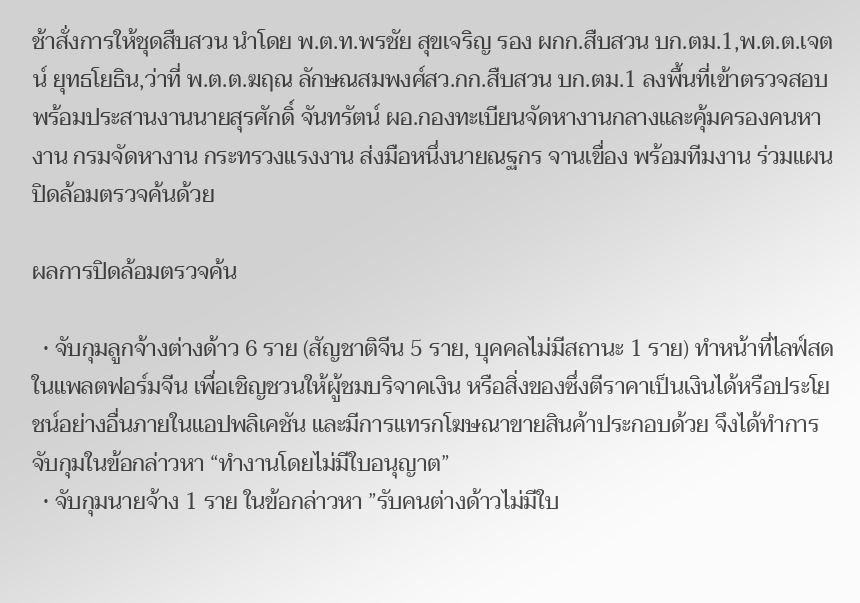ช้าสั่งการให้ชุดสืบสวน นำโดย พ.ต.ท.พรชัย สุขเจริญ รอง ผกก.สืบสวน บก.ตม.1,พ.ต.ต.เจตน์ ยุทธโยธิน,ว่าที่ พ.ต.ต.ฆฤณ ลักษณสมพงศ์สว.กก.สืบสวน บก.ตม.1 ลงพื้นที่เข้าตรวจสอบ พร้อมประสานงานนายสุรศักดิ์ จันทรัตน์ ผอ.กองทะเบียนจัดหางานกลางและคุ้มครองคนหางาน กรมจัดหางาน กระทรวงแรงงาน ส่งมือหนึ่งนายณฐกร จานเขื่อง พร้อมทีมงาน ร่วมแผนปิดล้อมตรวจค้นด้วย

ผลการปิดล้อมตรวจค้น

  • จับกุมลูกจ้างต่างด้าว 6 ราย (สัญชาติจีน 5 ราย, บุคคลไม่มีสถานะ 1 ราย) ทำหน้าที่ไลฟ์สดในแพลตฟอร์มจีน เพื่อเชิญชวนให้ผู้ชมบริจาคเงิน หรือสิ่งของซึ่งตีราคาเป็นเงินได้หรือประโยชน์อย่างอื่นภายในแอปพลิเคชัน และมีการแทรกโฆษณาขายสินค้าประกอบด้วย จึงได้ทำการจับกุมในข้อกล่าวหา “ทำงานโดยไม่มีใบอนุญาต”
  • จับกุมนายจ้าง 1 ราย ในข้อกล่าวหา ”รับคนต่างด้าวไม่มีใบ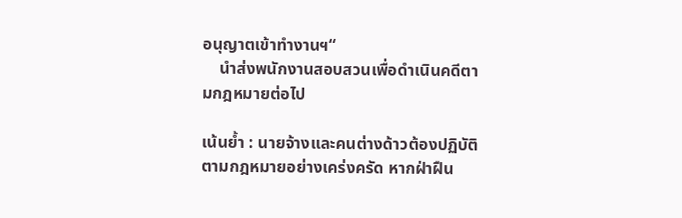อนุญาตเข้าทำงานฯ“
    นำส่งพนักงานสอบสวนเพื่อดำเนินคดีตามกฎหมายต่อไป

เน้นย้ำ : นายจ้างและคนต่างด้าวต้องปฏิบัติตามกฎหมายอย่างเคร่งครัด หากฝ่าฝืน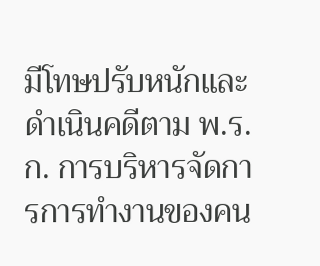มีโทษปรับหนักและดำเนินคดีตาม พ.ร.ก. การบริหารจัดการการทำงานของคน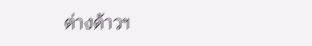ต่างด้าวฯ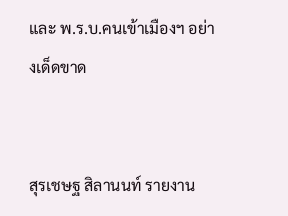และ พ.ร.บ.คนเข้าเมืองฯ อย่างเด็ดขาด


สุรเชษฐ สิลานนท์ รายงาน